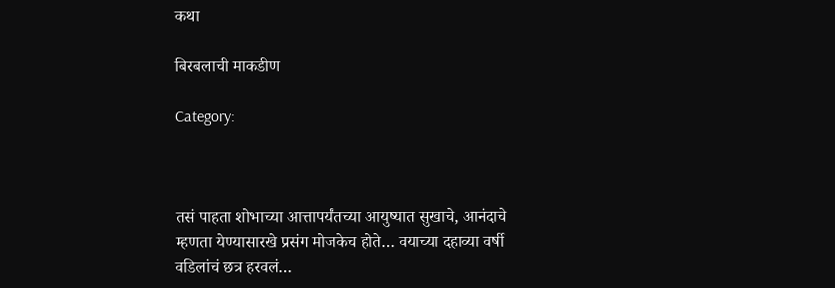कथा

बिरबलाची माकडीण

Category:



तसं पाहता शोभाच्या आत्तापर्यंतच्या आयुष्यात सुखाचे, आनंदाचे म्हणता येण्यासारखे प्रसंग मोजकेच होते… वयाच्या दहाव्या वर्षी वडिलांचं छत्र हरवलं…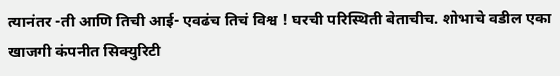त्यानंतर -ती आणि तिची आई- एवढंच तिचं विश्व ! घरची परिस्थिती बेताचीच. शोभाचे वडील एका खाजगी कंपनीत सिक्युरिटी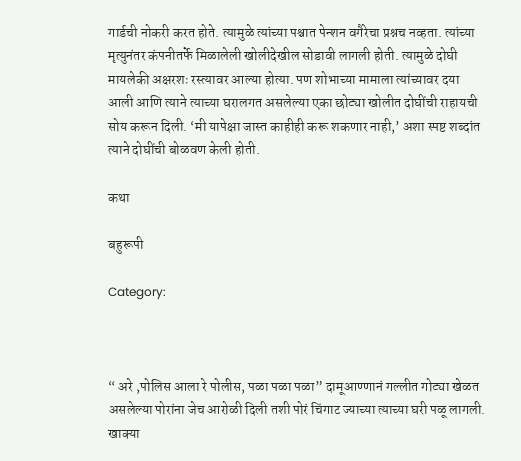गार्डची नोकरी करत होते. त्यामुळे त्यांच्या पश्चात पेन्शन वगैरेचा प्रश्नच नव्हता. त्यांच्या मृत्युनंतर कंपनीतर्फे मिळालेली खोलीदेखील सोडावी लागली होती. त्यामुळे दोघी मायलेकी अक्षरशः रस्त्यावर आल्या होत्या. पण शोभाच्या मामाला त्यांच्यावर दया आली आणि त्याने त्याच्या घरालगत असलेल्या एका छोट्या खोलीत दोघींची राहायची सोय करून दिली. ‘मी यापेक्षा जास्त काहीही करू शकणार नाही,’ अशा स्पष्ट शब्दांत त्याने दोघींची बोळवण केली होती.

कथा

बहुरूपी

Category:



“ अरे ,पोलिस आला रे पोलीस, पळा पळा पळा” दामूआण्णानं गल्लीत गोट्या खेळत असलेल्या पोरांना जेच आरोळी दिली तशी पोरं चिंगाट ज्याच्या त्याच्या घरी पळू लागली. खाक्या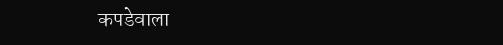कपडेवाला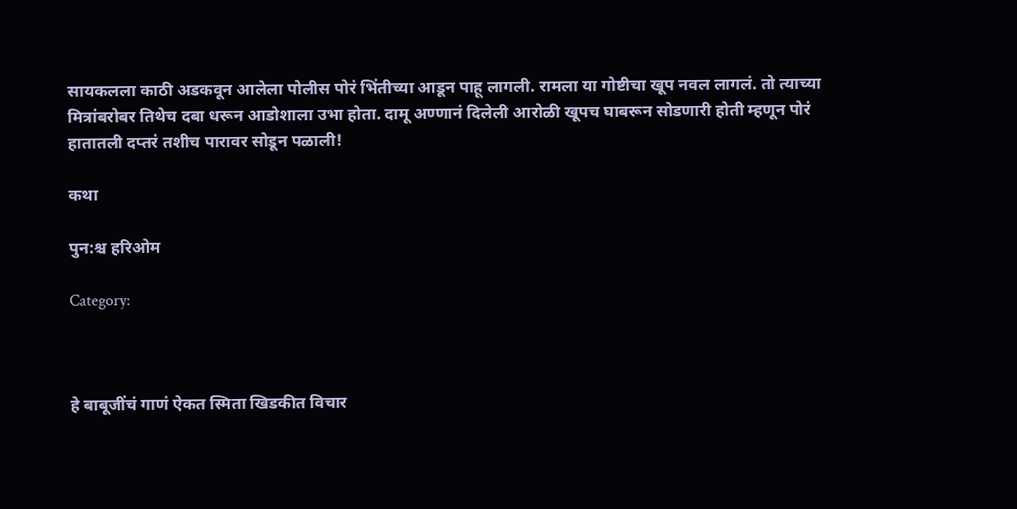सायकलला काठी अडकवून आलेला पोलीस पोरं भिंतीच्या आडून पाहू लागली. रामला या गोष्टीचा खूप नवल लागलं. तो त्याच्या मित्रांबरोबर तिथेच दबा धरून आडोशाला उभा होता. दामू अण्णानं दिलेली आरोळी खूपच घाबरून सोडणारी होती म्हणून पोरं हातातली दप्तरं तशीच पारावर सोडून पळाली!

कथा

पुन:श्च हरिओम

Category:



हे बाबूजींचं गाणं ऐकत स्मिता खिडकीत विचार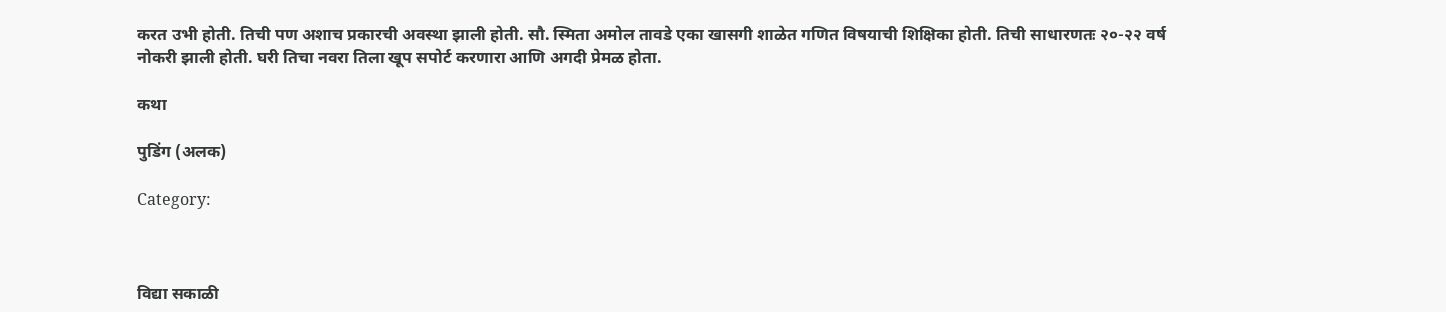करत उभी होती. तिची पण अशाच प्रकारची अवस्था झाली होती. सौ. स्मिता अमोल तावडे एका खासगी शाळेत गणित विषयाची शिक्षिका होती. तिची साधारणतः २०-२२ वर्ष नोकरी झाली होती. घरी तिचा नवरा तिला खूप सपोर्ट करणारा आणि अगदी प्रेमळ होता.

कथा

पुडिंग (अलक)

Category:



विद्या सकाळी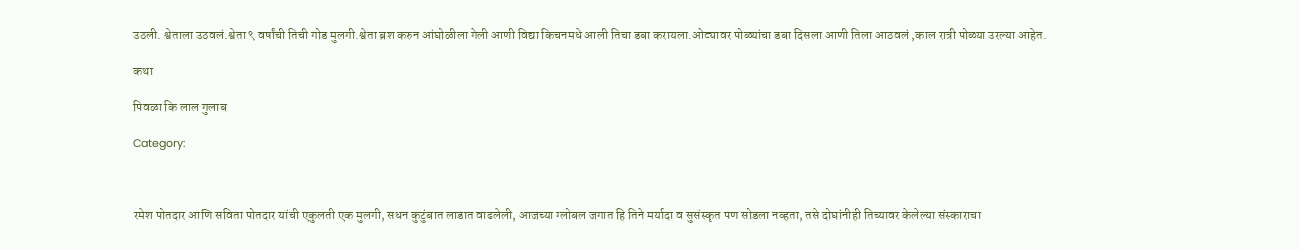उठली. श्वेताला उठवलं.श्वेता ९ वर्षांची तिची गोड मुलगी.श्वेता ब्रश करुन आंघोळीला गेली आणी विद्या किचनमधे आली तिचा डबा करायला.ओट्यावर पोळ्यांचा डबा दिसला आणी तिला आठवलं ,काल रात्री पोळ्या उरल्या आहेत.

कथा

पिवळा कि लाल गुलाब

Category:



रमेश पोतदार आणि सविता पोतदार यांची एकुलती एक मुलगी, सधन कुटुंबात लाडात वाढलेली, आजच्या ग्लोबल जगात हि तिने मर्यादा व सुसंस्कृत पण सोडला नव्हता, तसे दोघांनीही तिच्यावर केलेल्या संस्काराचा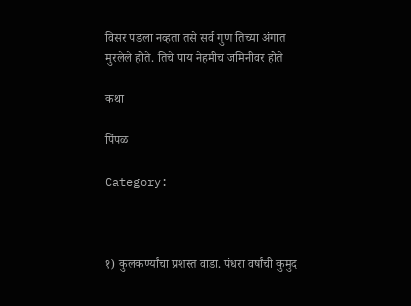विसर पडला नव्हता तसे सर्व गुण तिच्या अंगात मुरलेले होते. तिचे पाय नेहमीच जमिनीवर होते

कथा

पिंपळ

Category:



१) कुलकर्ण्यांचा प्रशस्त वाडा. पंधरा वर्षांची कुमुद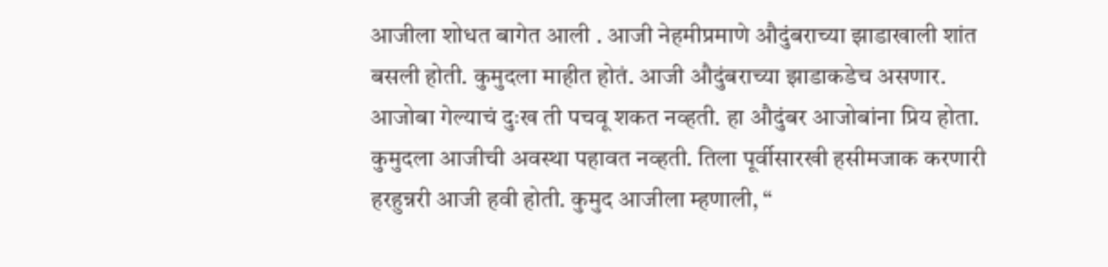आजीला शोधत बागेत आली . आजी नेहमीप्रमाणे औदुंबराच्या झाडाखाली शांत बसली होती. कुमुदला माहीत होतं. आजी औदुंबराच्या झाडाकडेच असणार. आजोबा गेल्याचं दुःख ती पचवू शकत नव्हती. हा औदुंबर आजोबांना प्रिय होता. कुमुदला आजीची अवस्था पहावत नव्हती. तिला पूर्वीसारखी हसीमजाक करणारी हरहुन्नरी आजी हवी होती. कुमुद आजीला म्हणाली, “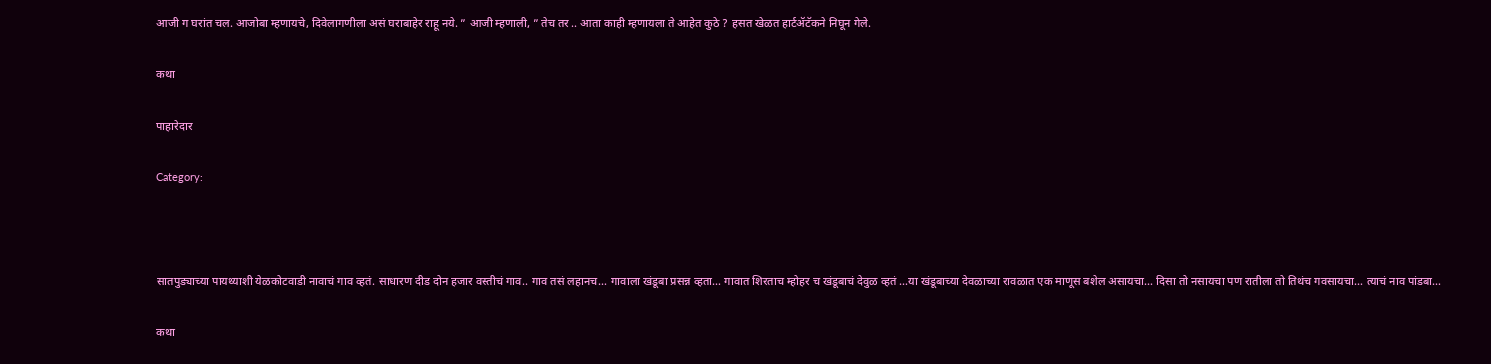आजी ग घरांत चल. आजोबा म्हणायचे, दिवेलागणीला असं घराबाहेर राहू नये. ” आजी म्हणाली, ” तेच तर .. आता काही म्हणायला ते आहेत कुठे ? हसत खेळत हार्टॲटॅकने निघून गेले.

कथा

पाहारेदार

Category:



सातपुड्याच्या पायथ्याशी येळकोटवाडी नावाचं गाव व्हतं. साधारण दीड दोन हजार वस्तीचं गाव.. गाव तसं लहानच… गावाला खंडूबा प्रसन्न व्हता… गावात शिरताच म्होहर च खंडूबाचं देवुळ व्हतं …या खंडूबाच्या देवळाच्या रावळात एक माणूस बशेल असायचा… दिसा तो नसायचा पण रातीला तो तिथंच गवसायचा… त्याचं नाव पांडबा…

कथा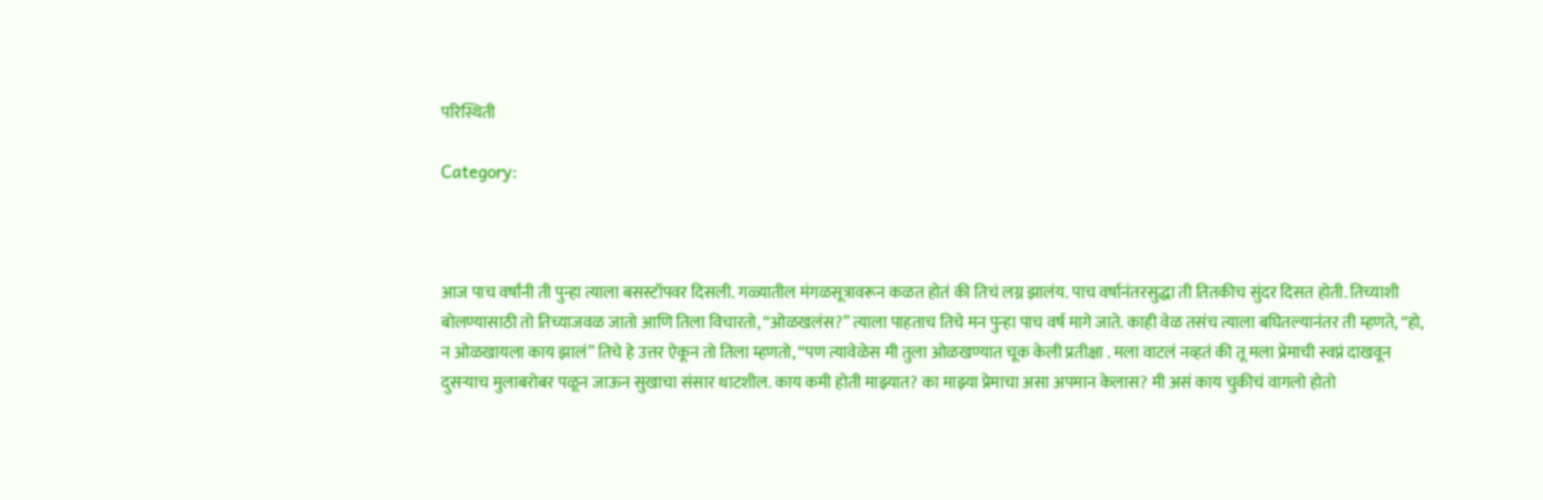परिस्थिती

Category:



आज पाच वर्षांनी ती पुन्हा त्याला बसस्टॉपवर दिसली. गळ्यातील मंगळसूत्रावरून कळत होतं की तिचं लग्न झालंय. पाच वर्षानंतरसुद्धा ती तितकीच सुंदर दिसत होती. तिच्याशी बोलण्यासाठी तो तिच्याजवळ जातो आणि तिला विचारतो, “ओळखलंस?” त्याला पाहताच तिचे मन पुन्हा पाच वर्ष मागे जाते. काही वेळ तसंच त्याला बघितल्यानंतर ती म्हणते, “हो, न ओळखायला काय झालं” तिचे हे उत्तर ऐकून तो तिला म्हणतो, “पण त्यावेळेस मी तुला ओळखण्यात चूक केली प्रतीक्षा . मला वाटलं नव्हतं की तू मला प्रेमाची स्वप्नं दाखवून दुसऱ्याच मुलाबरोबर पळून जाऊन सुखाचा संसार थाटशील. काय कमी होती माझ्यात? का माझ्या प्रेमाचा असा अपमान केलास? मी असं काय चुकीचं वागलो होतो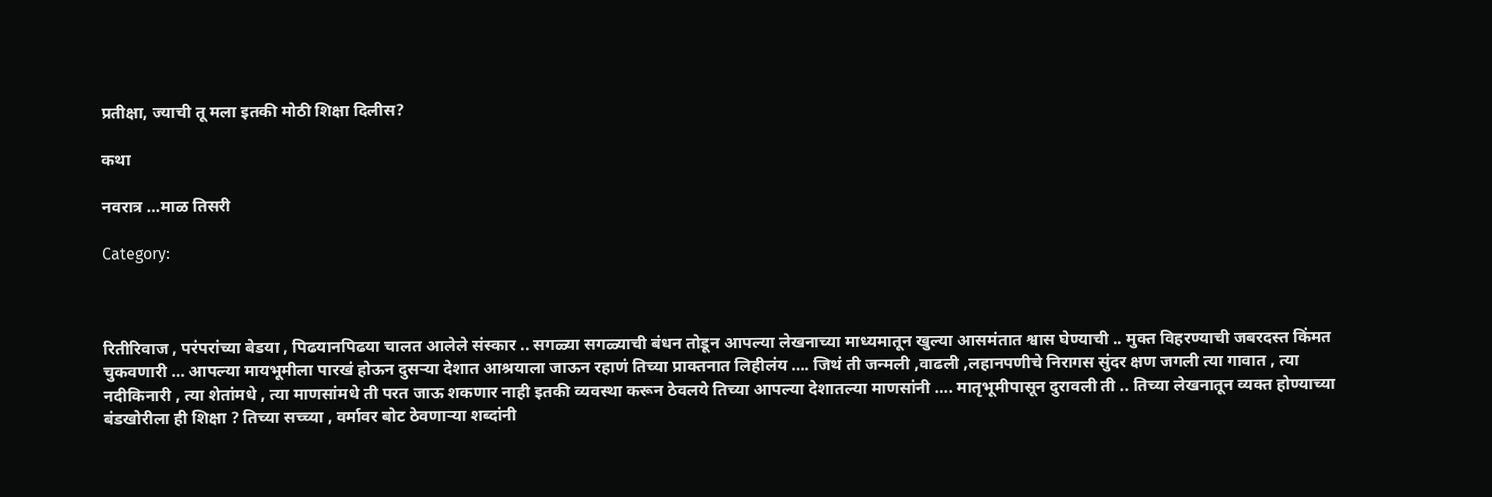प्रतीक्षा, ज्याची तू मला इतकी मोठी शिक्षा दिलीस?

कथा

नवरात्र …माळ तिसरी

Category:



रितीरिवाज , परंपरांच्या बेडया , पिढयानपिढया चालत आलेले संस्कार .. सगळ्या सगळ्याची बंधन तोडून आपल्या लेखनाच्या माध्यमातून खुल्या आसमंतात श्वास घेण्याची .. मुक्त विहरण्याची जबरदस्त किंमत चुकवणारी … आपल्या मायभूमीला पारखं होऊन दुसऱ्या देशात आश्रयाला जाऊन रहाणं तिच्या प्राक्तनात लिहीलंय …. जिथं ती जन्मली ,वाढली ,लहानपणीचे निरागस सुंदर क्षण जगली त्या गावात , त्या नदीकिनारी , त्या शेतांमधे , त्या माणसांमधे ती परत जाऊ शकणार नाही इतकी व्यवस्था करून ठेवलये तिच्या आपल्या देशातल्या माणसांनी …. मातृभूमीपासून दुरावली ती .. तिच्या लेखनातून व्यक्त होण्याच्या बंडखोरीला ही शिक्षा ? तिच्या सच्च्या , वर्मावर बोट ठेवणाऱ्या शब्दांनी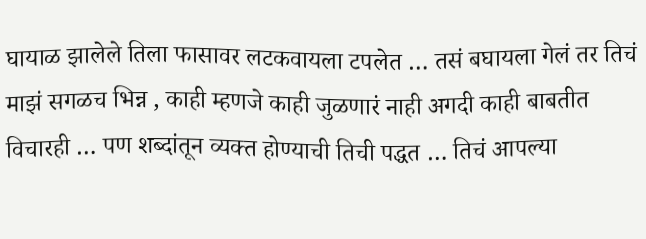घायाळ झालेले तिला फासावर लटकवायला टपलेत … तसं बघायला गेलं तर तिचं माझं सगळच भिन्न , काही म्हणजे काही जुळणारं नाही अगदी काही बाबतीत विचारही … पण शब्दांतून व्यक्त होण्याची तिची पद्धत … तिचं आपल्या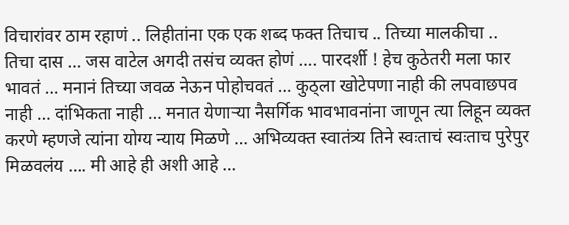विचारांवर ठाम रहाणं .. लिहीतांना एक एक शब्द फक्त तिचाच .. तिच्या मालकीचा .. तिचा दास … जस वाटेल अगदी तसंच व्यक्त होणं …. पारदर्शी ! हेच कुठेतरी मला फार भावतं … मनानं तिच्या जवळ नेऊन पोहोचवतं … कुठ्ला खोटेपणा नाही की लपवाछपव नाही … दांभिकता नाही … मनात येणाऱ्या नैसर्गिक भावभावनांना जाणून त्या लिहून व्यक्त करणे म्हणजे त्यांना योग्य न्याय मिळणे … अभिव्यक्त स्वातंत्र्य तिने स्वःताचं स्वःताच पुरेपुर मिळवलंय …. मी आहे ही अशी आहे …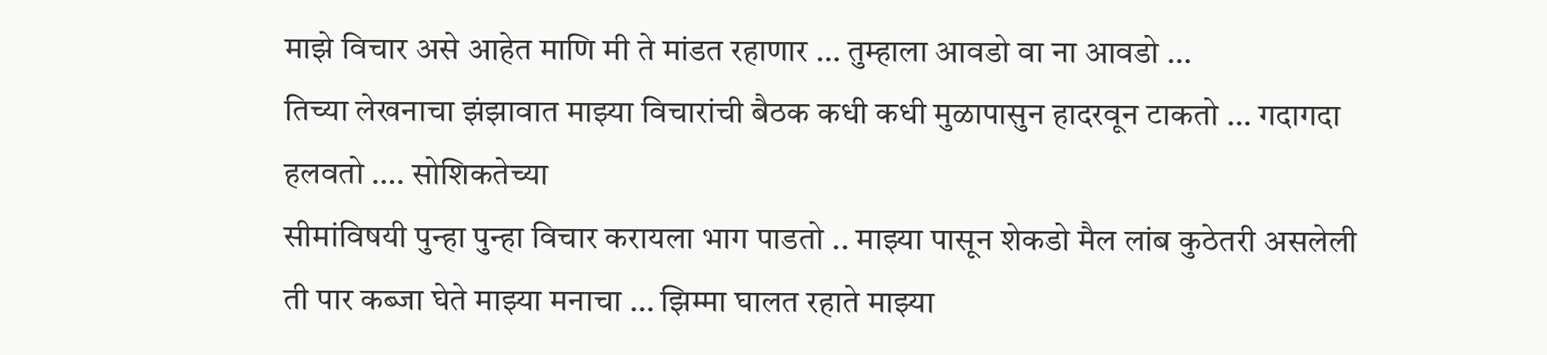माझे विचार असे आहेत माणि मी ते मांडत रहाणार … तुम्हाला आवडो वा ना आवडो …
तिच्या लेखनाचा झंझावात माझ्या विचारांची बैठक कधी कधी मुळापासुन हादरवून टाकतो … गदागदा हलवतो …. सोशिकतेच्या
सीमांविषयी पुन्हा पुन्हा विचार करायला भाग पाडतो .. माझ्या पासून शेकडो मैल लांब कुठेतरी असलेली ती पार कब्जा घेते माझ्या मनाचा … झिम्मा घालत रहाते माझ्या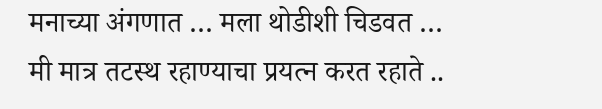मनाच्या अंगणात … मला थोडीशी चिडवत … मी मात्र तटस्थ रहाण्याचा प्रयत्न करत रहाते ..